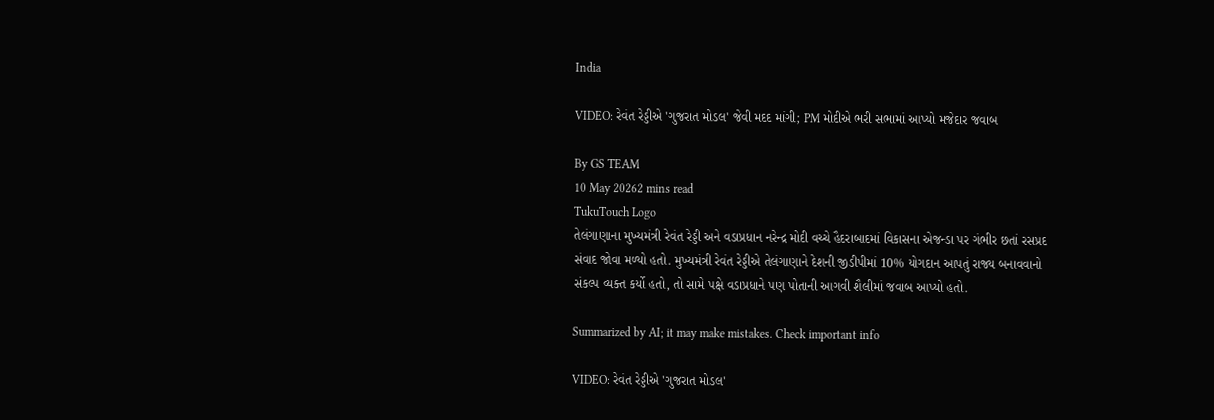India

VIDEO: રેવંત રેડ્ડીએ 'ગુજરાત મોડલ' જેવી મદદ માંગી; PM મોદીએ ભરી સભામાં આપ્યો મજેદાર જવાબ

By GS TEAM
10 May 20262 mins read
TukuTouch Logo
તેલંગાણાના મુખ્યમંત્રી રેવંત રેડ્ડી અને વડાપ્રધાન નરેન્દ્ર મોદી વચ્ચે હૈદરાબાદમાં વિકાસના એજન્ડા પર ગંભીર છતાં રસપ્રદ સંવાદ જોવા મળ્યો હતો. મુખ્યમંત્રી રેવંત રેડ્ડીએ તેલંગાણાને દેશની જીડીપીમાં 10% યોગદાન આપતું રાજ્ય બનાવવાનો સંકલ્પ વ્યક્ત કર્યો હતો, તો સામે પક્ષે વડાપ્રધાને પણ પોતાની આગવી શૈલીમાં જવાબ આપ્યો હતો.

Summarized by AI; it may make mistakes. Check important info

VIDEO: રેવંત રેડ્ડીએ 'ગુજરાત મોડલ'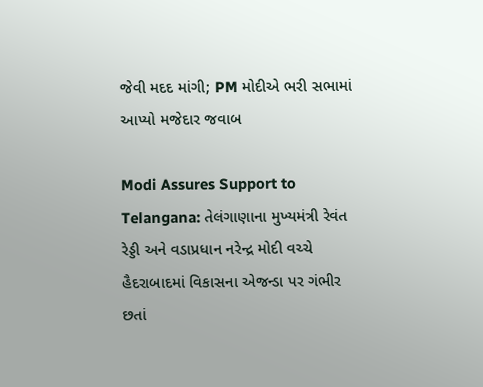જેવી મદદ માંગી; PM મોદીએ ભરી સભામાં આપ્યો મજેદાર જવાબ

Modi Assures Support to Telangana: તેલંગાણાના મુખ્યમંત્રી રેવંત રેડ્ડી અને વડાપ્રધાન નરેન્દ્ર મોદી વચ્ચે હૈદરાબાદમાં વિકાસના એજન્ડા પર ગંભીર છતાં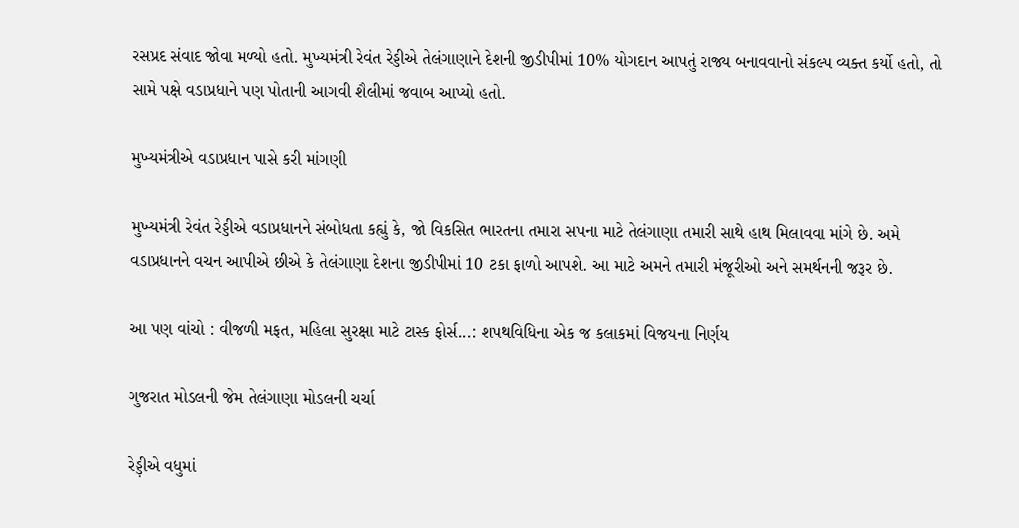રસપ્રદ સંવાદ જોવા મળ્યો હતો. મુખ્યમંત્રી રેવંત રેડ્ડીએ તેલંગાણાને દેશની જીડીપીમાં 10% યોગદાન આપતું રાજ્ય બનાવવાનો સંકલ્પ વ્યક્ત કર્યો હતો, તો સામે પક્ષે વડાપ્રધાને પણ પોતાની આગવી શૈલીમાં જવાબ આપ્યો હતો.

મુખ્યમંત્રીએ વડાપ્રધાન પાસે કરી માંગણી

મુખ્યમંત્રી રેવંત રેડ્ડીએ વડાપ્રધાનને સંબોધતા કહ્યું કે, જો વિકસિત ભારતના તમારા સપના માટે તેલંગાણા તમારી સાથે હાથ મિલાવવા માંગે છે. અમે વડાપ્રધાનને વચન આપીએ છીએ કે તેલંગાણા દેશના જીડીપીમાં 10 ટકા ફાળો આપશે. આ માટે અમને તમારી મંજૂરીઓ અને સમર્થનની જરૂર છે.

આ પણ વાંચો : વીજળી મફત, મહિલા સુરક્ષા માટે ટાસ્ક ફોર્સ...: શપથવિધિના એક જ કલાકમાં વિજયના નિર્ણય

ગુજરાત મોડલની જેમ તેલંગાણા મોડલની ચર્ચા

રેડ઼્ડીએ વધુમાં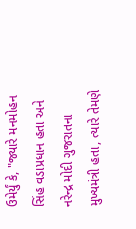ઉમેર્યું કે, "જ્યારે મનમોહન સિંહ વડાપ્રધાન હતા અને નરેન્દ્ર મોદી ગુજરાતના મુખ્યમંત્રી હતા, ત્યારે તેમણે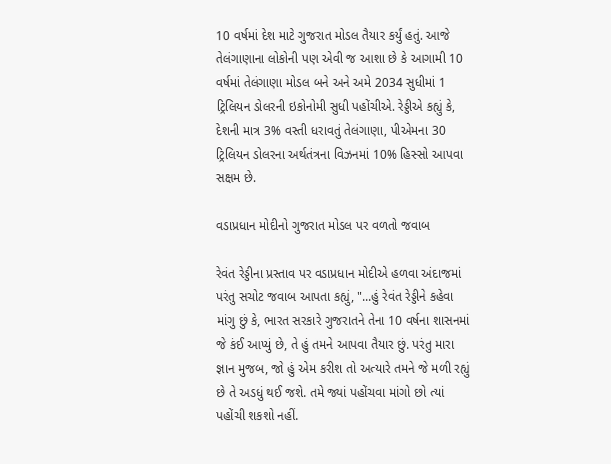10 વર્ષમાં દેશ માટે ગુજરાત મોડલ તૈયાર કર્યું હતું. આજે તેલંગાણાના લોકોની પણ એવી જ આશા છે કે આગામી 10 વર્ષમાં તેલંગાણા મોડલ બને અને અમે 2034 સુધીમાં 1 ટ્રિલિયન ડોલરની ઇકોનોમી સુધી પહોંચીએ. રેડ્ડીએ કહ્યું કે, દેશની માત્ર 3% વસ્તી ધરાવતું તેલંગાણા, પીએમના 30 ટ્રિલિયન ડોલરના અર્થતંત્રના વિઝનમાં 10% હિસ્સો આપવા સક્ષમ છે.

વડાપ્રધાન મોદીનો ગુજરાત મોડલ પર વળતો જવાબ

રેવંત રેડ્ડીના પ્રસ્તાવ પર વડાપ્રધાન મોદીએ હળવા અંદાજમાં પરંતુ સચોટ જવાબ આપતા કહ્યું, "...હું રેવંત રેડ્ડીને કહેવા માંગુ છું કે, ભારત સરકારે ગુજરાતને તેના 10 વર્ષના શાસનમાં જે કંઈ આપ્યું છે, તે હું તમને આપવા તૈયાર છું. પરંતુ મારા જ્ઞાન મુજબ, જો હું એમ કરીશ તો અત્યારે તમને જે મળી રહ્યું છે તે અડધું થઈ જશે. તમે જ્યાં પહોંચવા માંગો છો ત્યાં પહોંચી શકશો નહીં.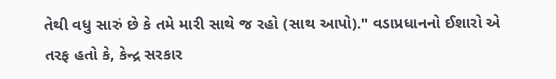તેથી વધુ સારું છે કે તમે મારી સાથે જ રહો (સાથ આપો)." વડાપ્રધાનનો ઈશારો એ તરફ હતો કે, કેન્દ્ર સરકાર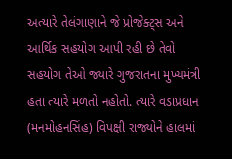અત્યારે તેલંગાણાને જે પ્રોજેક્ટ્સ અને આર્થિક સહયોગ આપી રહી છે તેવો સહયોગ તેઓ જ્યારે ગુજરાતના મુખ્યમંત્રી હતા ત્યારે મળતો નહોતો. ત્યારે વડાપ્રધાન (મનમોહનસિંહ) વિપક્ષી રાજ્યોને હાલમાં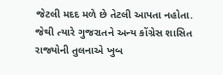જેટલી મદદ મળે છે તેટલી આપતા નહોતા. જેથી ત્યારે ગુજરાતને અન્ય કોંગ્રેસ શાસિત રાજ્યોની તુલનાએ ખુબ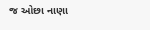જ ઓછા નાણા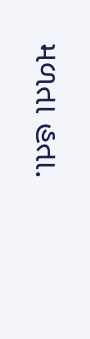મળતા હતા.